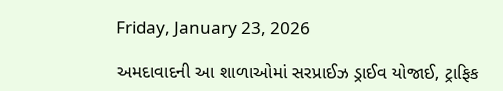Friday, January 23, 2026

અમદાવાદની આ શાળાઓમાં સરપ્રાઈઝ ડ્રાઈવ યોજાઈ, ટ્રાફિક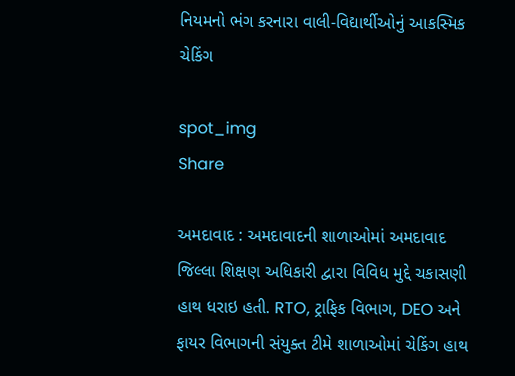નિયમનો ભંગ કરનારા વાલી-વિદ્યાર્થીઓનું આકસ્મિક ચેકિંગ

spot_img
Share

અમદાવાદ : અમદાવાદની શાળાઓમાં અમદાવાદ જિલ્લા શિક્ષણ અધિકારી દ્વારા વિવિધ મુદ્દે ચકાસણી હાથ ધરાઇ હતી. RTO, ટ્રાફિક વિભાગ, DEO અને ફાયર વિભાગની સંયુક્ત ટીમે શાળાઓમાં ચેકિંગ હાથ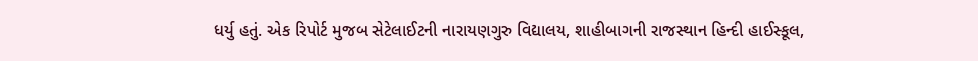ધર્યુ હતું. એક રિપોર્ટ મુજબ સેટેલાઈટની નારાયણગુરુ વિદ્યાલય, શાહીબાગની રાજસ્થાન હિન્દી હાઈસ્કૂલ,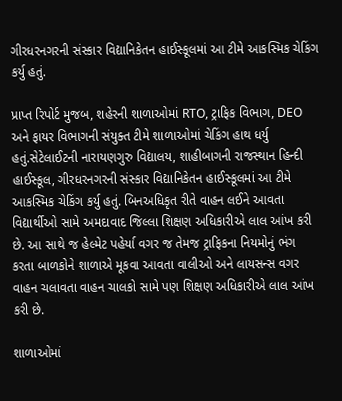ગીરધરનગરની સંસ્કાર વિદ્યાનિકેતન હાઈસ્કૂલમાં આ ટીમે આકસ્મિક ચેકિંગ કર્યુ હતું.

પ્રાપ્ત રિપોર્ટ મુજબ, શહેરની શાળાઓમાં RTO, ટ્રાફિક વિભાગ, DEO અને ફાયર વિભાગની સંયુક્ત ટીમે શાળાઓમાં ચેકિંગ હાથ ધર્યુ હતું.સેટેલાઈટની નારાયણગુરુ વિદ્યાલય, શાહીબાગની રાજસ્થાન હિન્દી હાઈસ્કૂલ, ગીરધરનગરની સંસ્કાર વિદ્યાનિકેતન હાઈસ્કૂલમાં આ ટીમે આકસ્મિક ચેકિંગ કર્યુ હતું. બિનઅધિકૃત રીતે વાહન લઈને આવતા વિદ્યાર્થીઓ સામે અમદાવાદ જિલ્લા શિક્ષણ અધિકારીએ લાલ આંખ કરી છે. આ સાથે જ હેલ્મેટ પહેર્યા વગર જ તેમજ ટ્રાફિકના નિયમોનું ભંગ કરતા બાળકોને શાળાએ મૂકવા આવતા વાલીઓ અને લાયસન્સ વગર વાહન ચલાવતા વાહન ચાલકો સામે પણ શિક્ષણ અધિકારીએ લાલ આંખ કરી છે.

શાળાઓમાં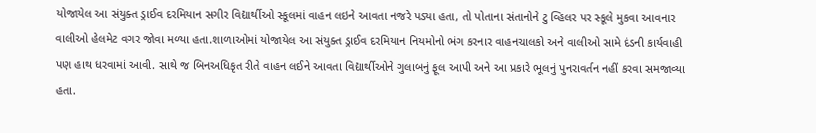યોજાયેલ આ સંયુક્ત ડ્રાઈવ દરમિયાન સગીર વિદ્યાર્થીઓ સ્કૂલમાં વાહન લઇને આવતા નજરે પડ્યા હતા, તો પોતાના સંતાનોને ટુ વ્હિલર પર સ્કૂલે મુકવા આવનાર વાલીઓ હેલમેટ વગર જોવા મળ્યા હતા.શાળાઓમાં યોજાયેલ આ સંયુક્ત ડ્રાઈવ દરમિયાન નિયમોનો ભંગ કરનાર વાહનચાલકો અને વાલીઓ સામે દંડની કાર્યવાહી પણ હાથ ધરવામાં આવી. સાથે જ બિનઅધિકૃત રીતે વાહન લઈને આવતા વિદ્યાર્થીઓને ગુલાબનું ફૂલ આપી અને આ પ્રકારે ભૂલનું પુનરાવર્તન નહીં કરવા સમજાવ્યા હતા.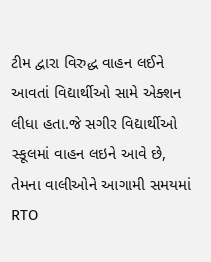ટીમ દ્વારા વિરુદ્ધ વાહન લઈને આવતાં વિદ્યાર્થીઓ સામે એક્શન લીધા હતા.જે સગીર વિદ્યાર્થીઓ સ્કૂલમાં વાહન લઇને આવે છે, તેમના વાલીઓને આગામી સમયમાં RTO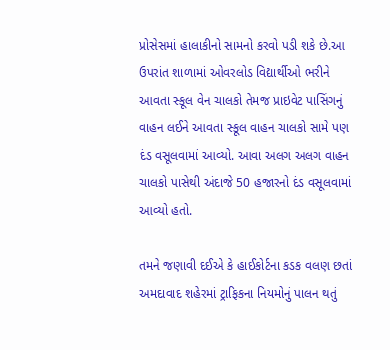પ્રોસેસમાં હાલાકીનો સામનો કરવો પડી શકે છે.આ ઉપરાંત શાળામાં ઓવરલોડ વિદ્યાર્થીઓ ભરીને આવતા સ્કૂલ વેન ચાલકો તેમજ પ્રાઇવેટ પાસિંગનું વાહન લઈને આવતા સ્કૂલ વાહન ચાલકો સામે પણ દંડ વસૂલવામાં આવ્યો. આવા અલગ અલગ વાહન ચાલકો પાસેથી અંદાજે 50 હજારનો દંડ વસૂલવામાં આવ્યો હતો.

તમને જણાવી દઈએ કે હાઈકોર્ટના કડક વલણ છતાં અમદાવાદ શહેરમાં ટ્રાફિકના નિયમોનું પાલન થતું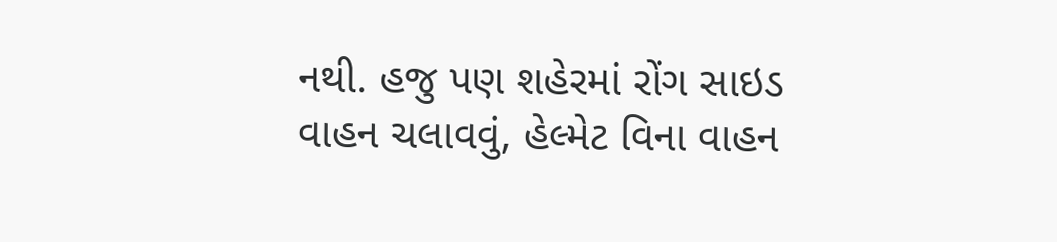નથી. હજુ પણ શહેરમાં રોંગ સાઇડ વાહન ચલાવવું, હેલ્મેટ વિના વાહન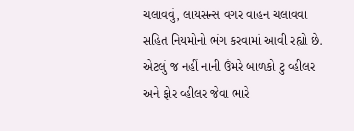ચલાવવું, લાયસન્સ વગર વાહન ચલાવવા સહિત નિયમોનો ભંગ કરવામાં આવી રહ્યો છે. એટલું જ નહીં નાની ઉંમરે બાળકો ટુ વ્હીલર અને ફોર વ્હીલર જેવા ભારે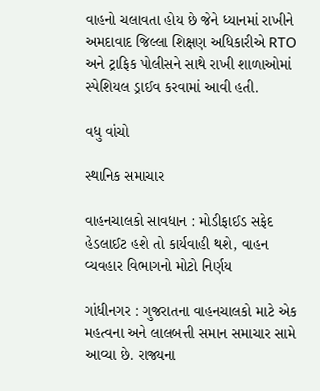વાહનો ચલાવતા હોય છે જેને ધ્યાનમાં રાખીને અમદાવાદ જિલ્લા શિક્ષણ અધિકારીએ RTO અને ટ્રાફિક પોલીસને સાથે રાખી શાળાઓમાં સ્પેશિયલ ડ્રાઈવ કરવામાં આવી હતી.

વધુ વાંચો

સ્થાનિક સમાચાર

વાહનચાલકો સાવધાન : મોડીફાઈડ સફેદ હેડલાઈટ હશે તો કાર્યવાહી થશે, વાહન વ્યવહાર વિભાગનો મોટો નિર્ણય

ગાંધીનગર : ગુજરાતના વાહનચાલકો માટે એક મહત્વના અને લાલબત્તી સમાન સમાચાર સામે આવ્યા છે. રાજ્યના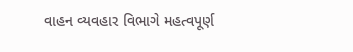વાહન વ્યવહાર વિભાગે મહત્વપૂર્ણ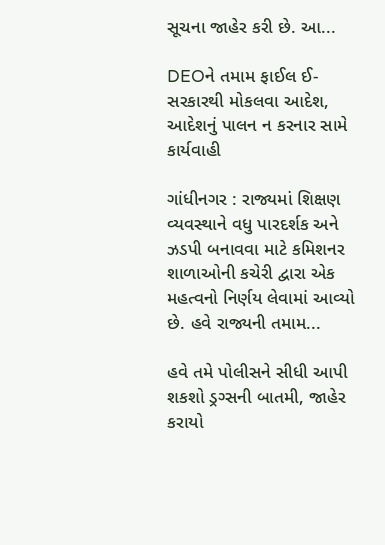સૂચના જાહેર કરી છે. આ...

DEOને તમામ ફાઈલ ઈ-સરકારથી મોકલવા આદેશ, આદેશનું પાલન ન કરનાર સામે કાર્યવાહી

ગાંધીનગર : રાજ્યમાં શિક્ષણ વ્યવસ્થાને વધુ પારદર્શક અને ઝડપી બનાવવા માટે કમિશનર શાળાઓની કચેરી દ્વારા એક મહત્વનો નિર્ણય લેવામાં આવ્યો છે. હવે રાજ્યની તમામ...

હવે તમે પોલીસને સીધી આપી શકશો ડ્રગ્સની બાતમી, જાહેર કરાયો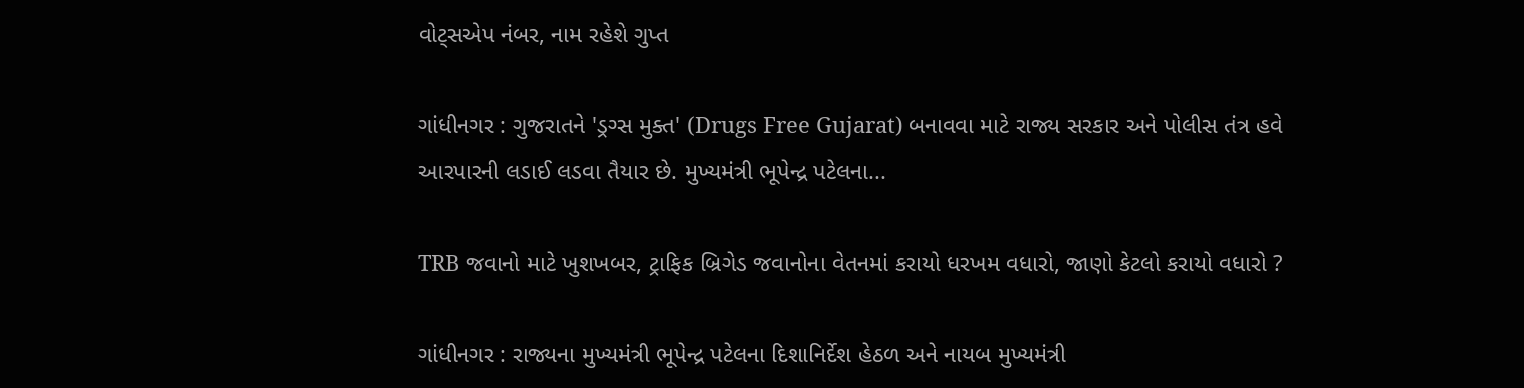વોટ્સએપ નંબર, નામ રહેશે ગુપ્ત

ગાંધીનગર : ગુજરાતને 'ડ્રગ્સ મુક્ત' (Drugs Free Gujarat) બનાવવા માટે રાજ્ય સરકાર અને પોલીસ તંત્ર હવે આરપારની લડાઈ લડવા તૈયાર છે. મુખ્યમંત્રી ભૂપેન્દ્ર પટેલના...

TRB જવાનો માટે ખુશખબર, ટ્રાફિક બ્રિગેડ જવાનોના વેતનમાં કરાયો ધરખમ વધારો, જાણો કેટલો કરાયો વધારો ?

ગાંધીનગર : રાજ્યના મુખ્યમંત્રી ભૂપેન્દ્ર પટેલના દિશાનિર્દેશ હેઠળ અને નાયબ મુખ્યમંત્રી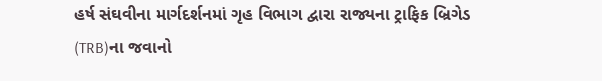હર્ષ સંઘવીના માર્ગદર્શનમાં ગૃહ વિભાગ દ્વારા રાજ્યના ટ્રાફિક બ્રિગેડ (TRB)ના જવાનો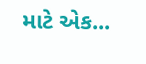માટે એક...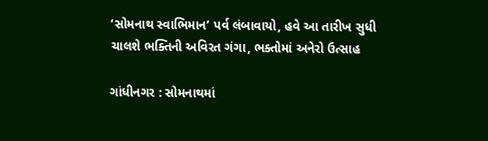‘સોમનાથ સ્વાભિમાન’ પર્વ લંબાવાયો, હવે આ તારીખ સુધી ચાલશે ભક્તિની અવિરત ગંગા, ભક્તોમાં અનેરો ઉત્સાહ

ગાંધીનગર : સોમનાથમાં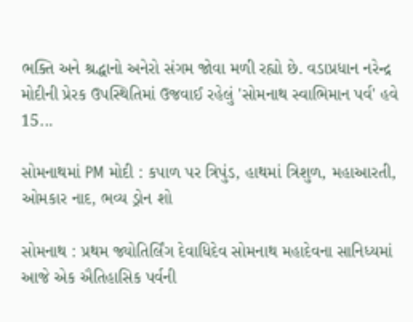ભક્તિ અને શ્રદ્ધાનો અનેરો સંગમ જોવા મળી રહ્યો છે. વડાપ્રધાન નરેન્દ્ર મોદીની પ્રેરક ઉપસ્થિતિમાં ઉજવાઈ રહેલું 'સોમનાથ સ્વાભિમાન પર્વ' હવે 15...

સોમનાથમાં PM મોદી : કપાળ પર ત્રિપુંડ, હાથમાં ત્રિશુળ, મહાઆરતી, ઓમકાર નાદ, ભવ્ય ડ્રોન શો

સોમનાથ : પ્રથમ જ્યોતિર્લિંગ દેવાધિદેવ સોમનાથ મહાદેવના સાનિધ્યમાં આજે એક ઐતિહાસિક પર્વની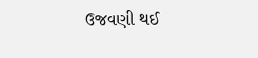ઉજવણી થઈ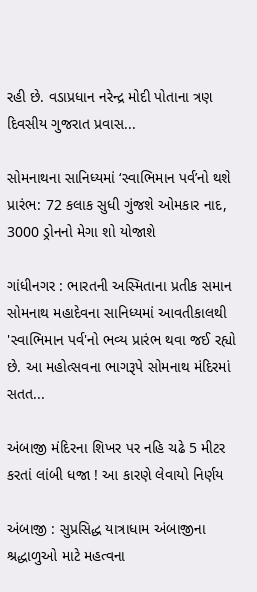રહી છે. વડાપ્રધાન નરેન્દ્ર મોદી પોતાના ત્રણ દિવસીય ગુજરાત પ્રવાસ...

સોમનાથના સાનિધ્યમાં ‘સ્વાભિમાન પર્વ’નો થશે પ્રારંભ: 72 કલાક સુધી ગુંજશે ઓમકાર નાદ, 3000 ડ્રોનનો મેગા શો યોજાશે

ગાંધીનગર : ભારતની અસ્મિતાના પ્રતીક સમાન સોમનાથ મહાદેવના સાનિધ્યમાં આવતીકાલથી 'સ્વાભિમાન પર્વ'નો ભવ્ય પ્રારંભ થવા જઈ રહ્યો છે. આ મહોત્સવના ભાગરૂપે સોમનાથ મંદિરમાં સતત...

અંબાજી મંદિરના શિખર પર નહિ ચઢે 5 મીટર કરતાં લાંબી ધજા ! આ કારણે લેવાયો નિર્ણય

અંબાજી : સુપ્રસિદ્ધ યાત્રાધામ અંબાજીના શ્રદ્ધાળુઓ માટે મહત્વના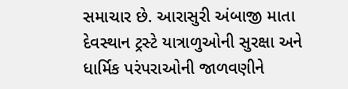સમાચાર છે. આરાસુરી અંબાજી માતા દેવસ્થાન ટ્રસ્ટે યાત્રાળુઓની સુરક્ષા અને ધાર્મિક પરંપરાઓની જાળવણીને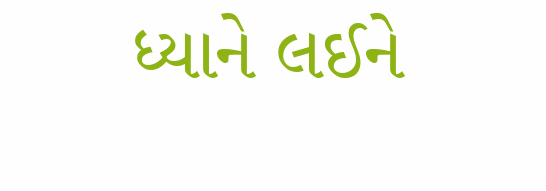ધ્યાને લઈને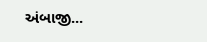અંબાજી...